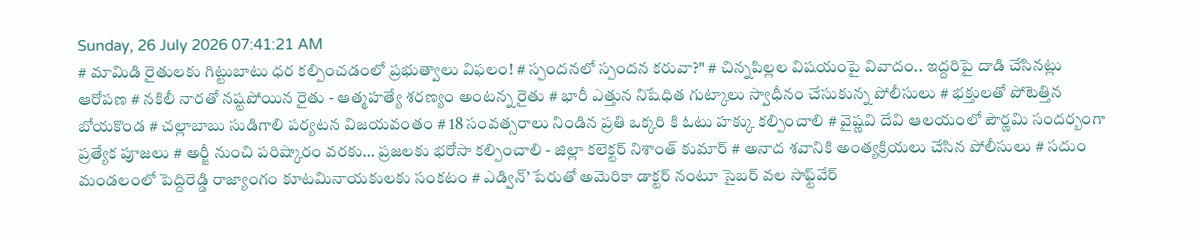Sunday, 26 July 2026 07:41:21 AM
# మామిడి రైతులకు గిట్టుబాటు ధర కల్పించడంలో ప్రభుత్వాలు విఫలం! # స్పందనలో స్పందన కరువా?" # చిన్నపిల్లల విషయంపై వివాదం.. ఇద్దరిపై దాడి చేసినట్లు ఆరోపణ # నకిలీ నారతో నష్టపోయిన రైతు - ఆత్మహత్యే శరణ్యం అంటన్న రైతు # భారీ ఎత్తున నిషేధిత గుట్కాలు స్వాధీనం చేసుకున్న పోలీసులు # భక్తులతో పోటెత్తిన బోయకొండ # చల్లాబాబు సుడిగాలి పర్యటన విజయవంతం # 18 సంవత్సరాలు నిండిన ప్రతి ఒక్కరి కి ఓటు హక్కు కల్పించాలి # వైష్ణవి దేవి ఆలయంలో పౌర్ణమి సందర్బంగా ప్రత్యేక పూజలు # అర్జీ నుంచి పరిష్కారం వరకు… ప్రజలకు భరోసా కల్పించాలి - జిల్లా కలెక్టర్ నిశాంత్ కుమార్ # అనాద శవానికి అంత్యక్రియలు చేసిన పోలీసులు # సదుం మండలంలో పెద్దిరెడ్డి రాజ్యాంగం కూటమినాయకులకు సంకటం # ఎడ్విన్’ పేరుతో అమెరికా డాక్టర్ నంటూ సైబర్ వల సాఫ్ట్‌వేర్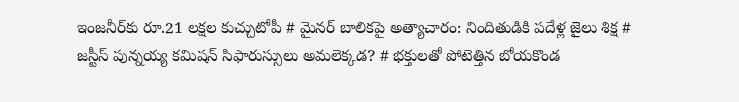ఇంజనీర్‌కు రూ.21 లక్షల కుచ్చుటోపీ # మైనర్ బాలికపై అత్యాచారం: నిందితుడికి పదేళ్ల జైలు శిక్ష # జస్టీస్ పున్నయ్య కమిషన్ సిఫారుస్సులు అమలెక్కడ? # భక్తులతో పోటెత్తిన బోయకొండ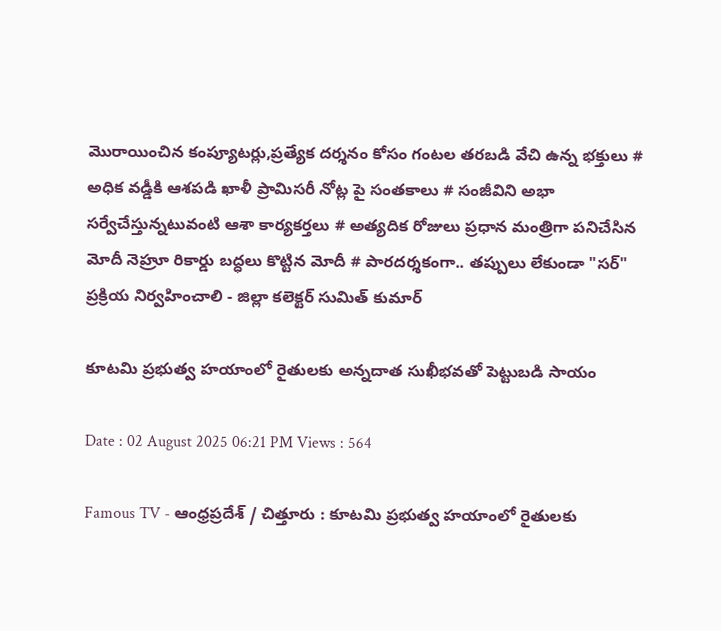మొరాయించిన కంప్యూటర్లు,ప్రత్యేక దర్శనం కోసం గంటల తరబడి వేచి ఉన్న భక్తులు # అధిక వడ్డీకి ఆశపడి ఖాళీ ప్రామిసరీ నోట్ల పై సంతకాలు # సంజీవిని అభా సర్వేచేస్తున్నటువంటి ఆశా కార్యకర్తలు # అత్యదిక రోజులు ప్రధాన మంత్రిగా పనిచేసిన మోదీ నెహ్రూ రికార్డు బద్ధలు కొట్టిన మోదీ # పారదర్శకంగా.. తప్పులు లేకుండా "సర్" ప్రక్రియ నిర్వహించాలి - జిల్లా కలెక్టర్ సుమిత్ కుమార్

కూటమి ప్రభుత్వ హయాంలో రైతులకు అన్నదాత సుఖీభవతో పెట్టుబడి సాయం

Date : 02 August 2025 06:21 PM Views : 564

Famous TV - ఆంధ్రప్రదేశ్ / చిత్తూరు : కూటమి ప్రభుత్వ హయాంలో రైతులకు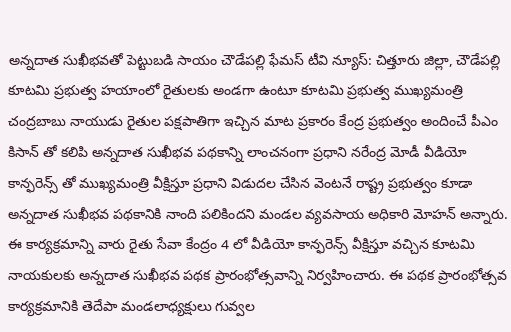అన్నదాత సుఖీభవతో పెట్టుబడి సాయం చౌడేపల్లి ఫేమస్ టీవి న్యూస్: చిత్తూరు జిల్లా, చౌడేపల్లి కూటమి ప్రభుత్వ హయాంలో రైతులకు అండగా ఉంటూ కూటమి ప్రభుత్వ ముఖ్యమంత్రి చంద్రబాబు నాయుడు రైతుల పక్షపాతిగా ఇచ్చిన మాట ప్రకారం కేంద్ర ప్రభుత్వం అందించే పీఎం కిసాన్ తో కలిపి అన్నదాత సుఖీభవ పథకాన్ని లాంచనంగా ప్రధాని నరేంద్ర మోడీ వీడియో కాన్ఫరెన్స్ తో ముఖ్యమంత్రి వీక్షిస్తూ ప్రధాని విడుదల చేసిన వెంటనే రాష్ట్ర ప్రభుత్వం కూడా అన్నదాత సుఖీభవ పథకానికి నాంది పలికిందని మండల వ్యవసాయ అధికారి మోహన్ అన్నారు. ఈ కార్యక్రమాన్ని వారు రైతు సేవా కేంద్రం 4 లో వీడియో కాన్ఫరెన్స్ వీక్షిస్తూ వచ్చిన కూటమి నాయకులకు అన్నదాత సుఖీభవ పథక ప్రారంభోత్సవాన్ని నిర్వహించారు. ఈ పథక ప్రారంభోత్సవ కార్యక్రమానికి తెదేపా మండలాధ్యక్షులు గువ్వల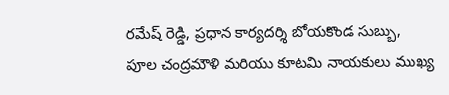రమేష్ రెడ్డి, ప్రధాన కార్యదర్శి బోయకొండ సుబ్బు, పూల చంద్రమౌళి మరియు కూటమి నాయకులు ముఖ్య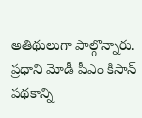అతిథులుగా పాల్గొన్నారు. ప్రధాని మోడీ పీఎం కిసాన్ పథకాన్ని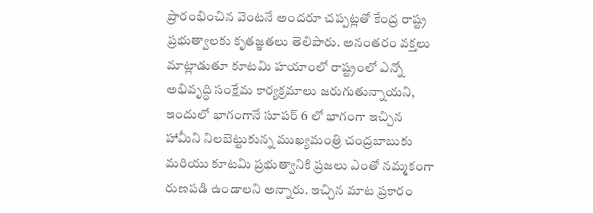ప్రారంభించిన వెంటనే అందరూ చప్పట్లతో కేంద్ర రాష్ట్ర ప్రభుత్వాలకు కృతజ్ఞతలు తెలిపారు. అనంతరం వక్తలు మాట్లాడుతూ కూటమి హయాంలో రాష్ట్రంలో ఎన్నో అభివృద్ధి సంక్షేమ కార్యక్రమాలు జరుగుతున్నాయని, ఇందులో భాగంగానే సూపర్ 6 లో భాగంగా ఇచ్చిన హామీని నిలబెట్టుకున్న ముఖ్యమంత్రి చంద్రబాబుకు మరియు కూటమి ప్రభుత్వానికి ప్రజలు ఎంతో నమ్మకంగా రుణపడి ఉండాలని అన్నారు. ఇచ్చిన మాట ప్రకారం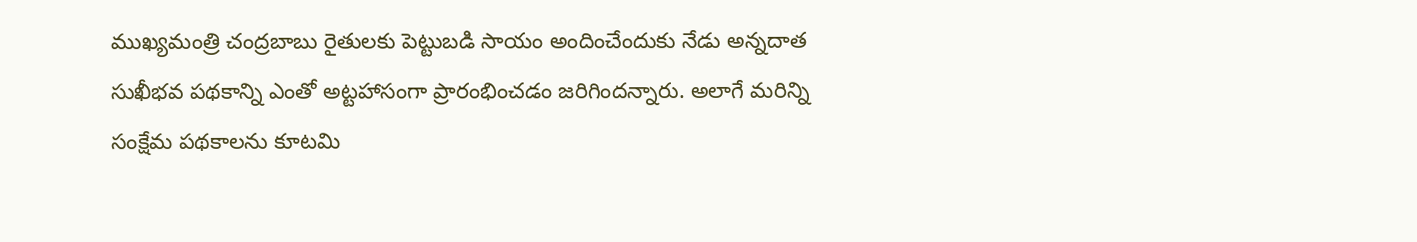ముఖ్యమంత్రి చంద్రబాబు రైతులకు పెట్టుబడి సాయం అందించేందుకు నేడు అన్నదాత సుఖీభవ పథకాన్ని ఎంతో అట్టహాసంగా ప్రారంభించడం జరిగిందన్నారు. అలాగే మరిన్ని సంక్షేమ పథకాలను కూటమి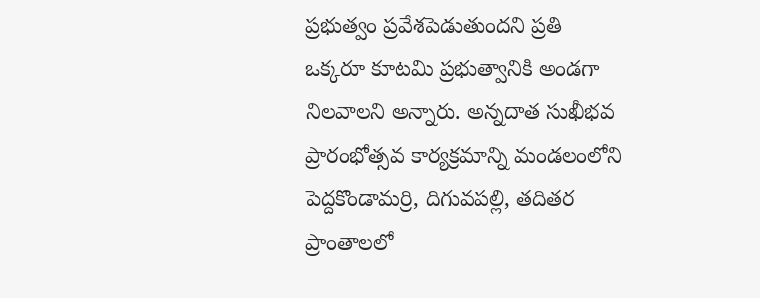ప్రభుత్వం ప్రవేశపెడుతుందని ప్రతి ఒక్కరూ కూటమి ప్రభుత్వానికి అండగా నిలవాలని అన్నారు. అన్నదాత సుఖీభవ ప్రారంభోత్సవ కార్యక్రమాన్ని మండలంలోని పెద్దకొండామర్రి, దిగువపల్లి, తదితర ప్రాంతాలలో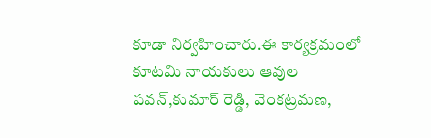కూడా నిర్వహించారు.ఈ కార్యక్రమంలో కూటమి నాయకులు ఆవుల పవన్,కుమార్ రెడ్డి, వెంకట్రమణ,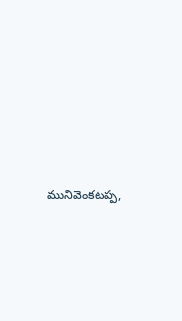మునివెంకటప్ప,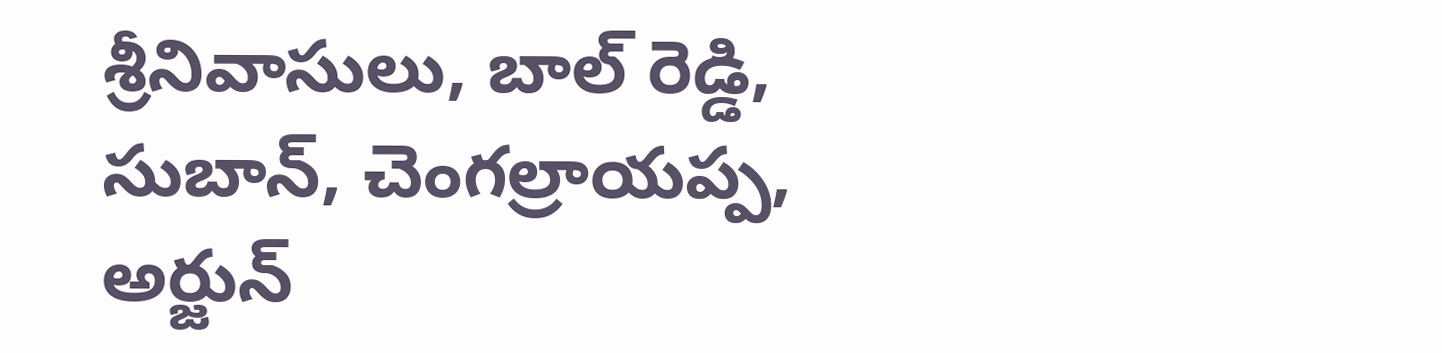శ్రీనివాసులు, బాల్ రెడ్డి, సుబాన్, చెంగల్రాయప్ప, అర్జున్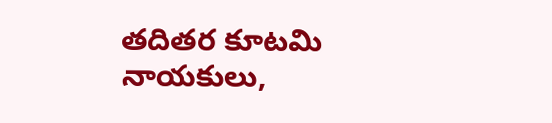తదితర కూటమి నాయకులు,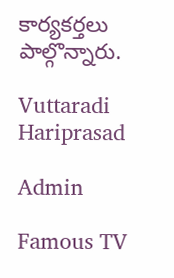కార్యకర్తలు పాల్గొన్నారు.

Vuttaradi Hariprasad

Admin

Famous TV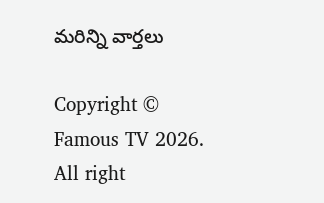మరిన్ని వార్తలు

Copyright © Famous TV 2026. All right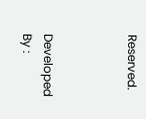Reserved.



Developed By :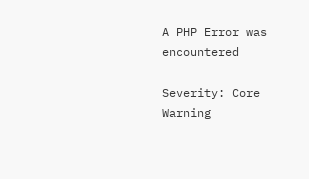A PHP Error was encountered

Severity: Core Warning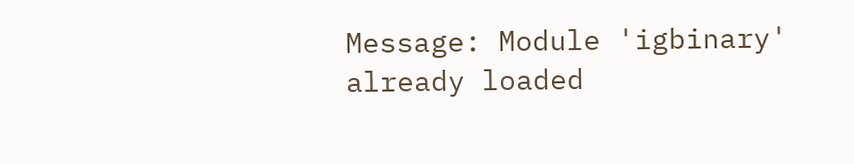Message: Module 'igbinary' already loaded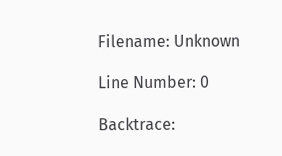Filename: Unknown

Line Number: 0

Backtrace: